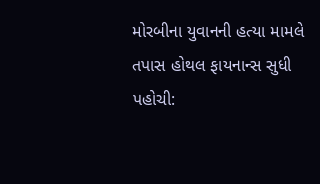મોરબીના યુવાનની હત્યા મામલે તપાસ હોથલ ફાયનાન્સ સુધી પહોચી: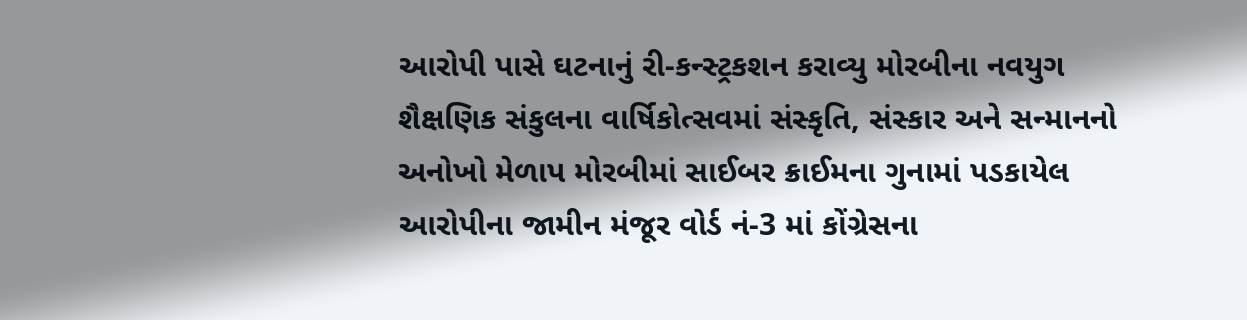આરોપી પાસે ઘટનાનું રી-કન્સ્ટ્રકશન કરાવ્યુ મોરબીના નવયુગ શૈક્ષણિક સંકુલના વાર્ષિકોત્સવમાં સંસ્કૃતિ, સંસ્કાર અને સન્માનનો અનોખો મેળાપ મોરબીમાં સાઈબર ક્રાઈમના ગુનામાં પડકાયેલ આરોપીના જામીન મંજૂર વોર્ડ નં-3 માં કોંગ્રેસના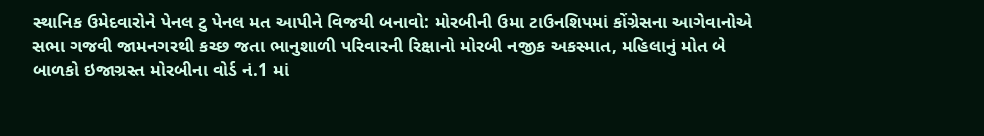સ્થાનિક ઉમેદવારોને પેનલ ટુ પેનલ મત આપીને વિજયી બનાવો: મોરબીની ઉમા ટાઉનશિપમાં કોંગ્રેસના આગેવાનોએ સભા ગજવી જામનગરથી કચ્છ જતા ભાનુશાળી પરિવારની રિક્ષાનો મોરબી નજીક અકસ્માત, મહિલાનું મોત બે બાળકો ઇજાગ્રસ્ત મોરબીના વોર્ડ નં.1 માં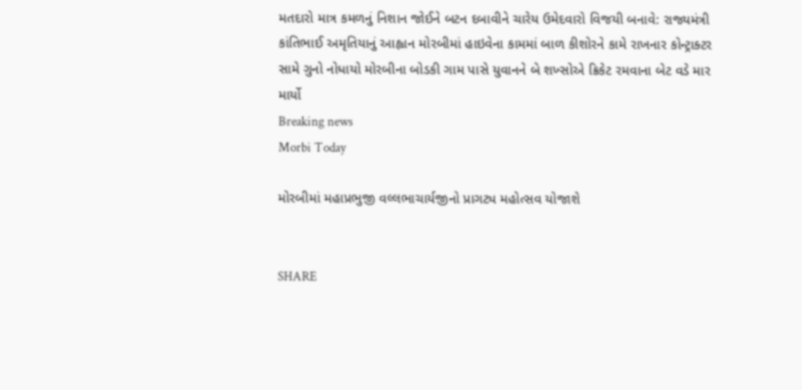મતદારો માત્ર કમળનું નિશાન જોઈને બટન દબાવીને ચારેય ઉમેદવારો વિજયી બનાવે: રાજ્યમંત્રી કાંતિભાઈ અમૃતિયાનું આહ્વાન મોરબીમાં હાઇવેના કામમાં બાળ કીશોરને કામે રાખનાર કોન્ટ્રાક્ટર સામે ગુનો નોધાયો મોરબીના બોડકી ગામ પાસે યુવાનને બે શખ્સોએ ક્રિકેટ રમવાના બેટ વડે માર માર્યો
Breaking news
Morbi Today

મોરબીમાં મહાપ્રભુજી વલ્લભાચાર્યજીનો પ્રાગટ્ય મહોત્સવ યોજાશે


SHARE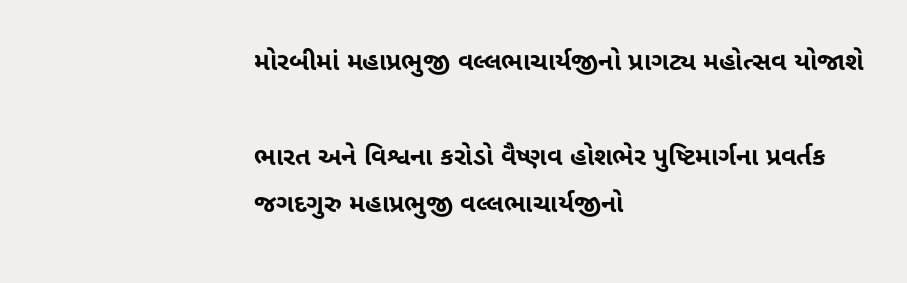મોરબીમાં મહાપ્રભુજી વલ્લભાચાર્યજીનો પ્રાગટ્ય મહોત્સવ યોજાશે

ભારત અને વિશ્વના કરોડો વૈષ્ણવ હોશભેર પુષ્ટિમાર્ગના પ્રવર્તક જગદગુરુ મહાપ્રભુજી વલ્લભાચાર્યજીનો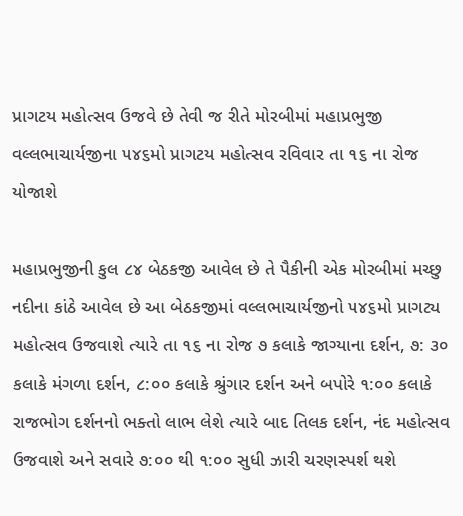પ્રાગટય મહોત્સવ ઉજવે છે તેવી જ રીતે મોરબીમાં મહાપ્રભુજી વલ્લભાચાર્યજીના ૫૪૬મો પ્રાગટય મહોત્સવ રવિવાર તા ૧૬ ના રોજ યોજાશે

મહાપ્રભુજીની કુલ ૮૪ બેઠકજી આવેલ છે તે પૈકીની એક મોરબીમાં મચ્છુ નદીના કાંઠે આવેલ છે આ બેઠકજીમાં વલ્લભાચાર્યજીનો ૫૪૬મો પ્રાગટ્ય મહોત્સવ ઉજવાશે ત્યારે તા ૧૬ ના રોજ ૭ કલાકે જાગ્યાના દર્શન, ૭: ૩૦ કલાકે મંગળા દર્શન, ૮:૦૦ કલાકે શ્રુંગાર દર્શન અને બપોરે ૧:૦૦ કલાકે રાજભોગ દર્શનનો ભક્તો લાભ લેશે ત્યારે બાદ તિલક દર્શન, નંદ મહોત્સવ ઉજવાશે અને સવારે ૭:૦૦ થી ૧:૦૦ સુધી ઝારી ચરણસ્પર્શ થશે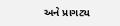અને પ્રાગટ્ય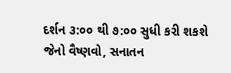દર્શન ૩:૦૦ થી ૭:૦૦ સુધી કરી શકશે જેનો વૈષ્ણવો, સનાતન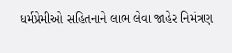ધર્મપ્રેમીઓ સહિતનાને લાભ લેવા જાહેર નિમંત્રણ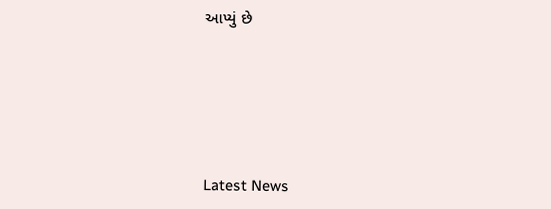આપ્યું છે






Latest News